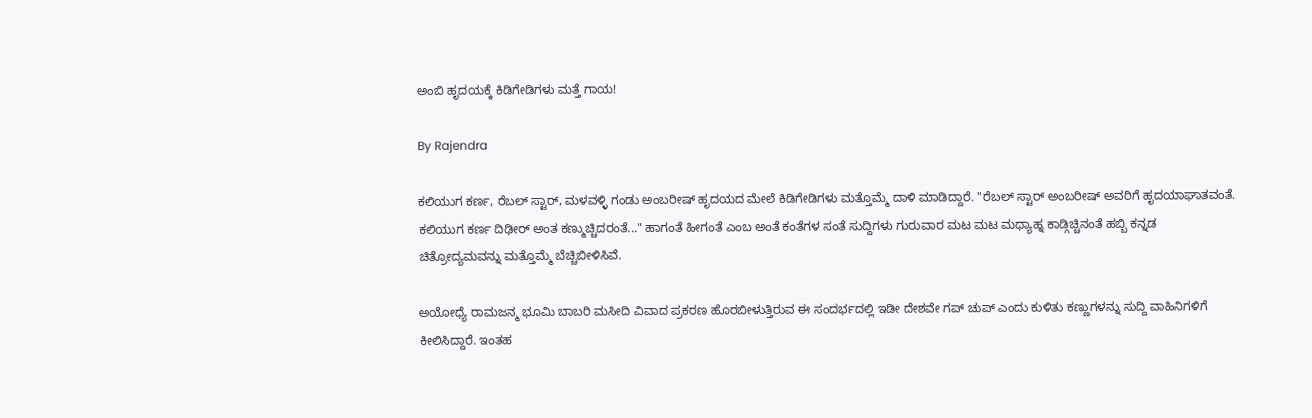ಅಂಬಿ ಹೃದಯಕ್ಕೆ ಕಿಡಿಗೇಡಿಗಳು ಮತ್ತೆ ಗಾಯ!

By Rajendra

ಕಲಿಯುಗ ಕರ್ಣ, ರೆಬಲ್ ಸ್ಟಾರ್, ಮಳವಳ್ಳಿ ಗಂಡು ಅಂಬರೀಷ್ ಹೃದಯದ ಮೇಲೆ ಕಿಡಿಗೇಡಿಗಳು ಮತ್ತೊಮ್ಮೆ ದಾಳಿ ಮಾಡಿದ್ದಾರೆ. "ರೆಬಲ್ ಸ್ಟಾರ್ ಅಂಬರೀಷ್ ಅವರಿಗೆ ಹೃದಯಾಘಾತವಂತೆ. ಕಲಿಯುಗ ಕರ್ಣ ದಿಢೀರ್ ಅಂತ ಕಣ್ಮುಚ್ಚಿದರಂತೆ..." ಹಾಗಂತೆ ಹೀಗಂತೆ ಎಂಬ ಅಂತೆ ಕಂತೆಗಳ ಸಂತೆ ಸುದ್ದಿಗಳು ಗುರುವಾರ ಮಟ ಮಟ ಮಧ್ಯಾಹ್ನ ಕಾಡ್ಗಿಚ್ಚಿನಂತೆ ಹಬ್ಬಿ ಕನ್ನಡ ಚಿತ್ರೋದ್ಯಮವನ್ನು ಮತ್ತೊಮ್ಮೆ ಬೆಚ್ಚಿಬೀಳಿಸಿವೆ.

ಅಯೋಧ್ಯೆ ರಾಮಜನ್ಮ ಭೂಮಿ ಬಾಬರಿ ಮಸೀದಿ ವಿವಾದ ಪ್ರಕರಣ ಹೊರಬೀಳುತ್ತಿರುವ ಈ ಸಂದರ್ಭದಲ್ಲಿ ಇಡೀ ದೇಶವೇ ಗಪ್ ಚುಪ್ ಎಂದು ಕುಳಿತು ಕಣ್ಣುಗಳನ್ನು ಸುದ್ದಿ ವಾಹಿನಿಗಳಿಗೆ ಕೀಲಿಸಿದ್ದಾರೆ. ಇಂತಹ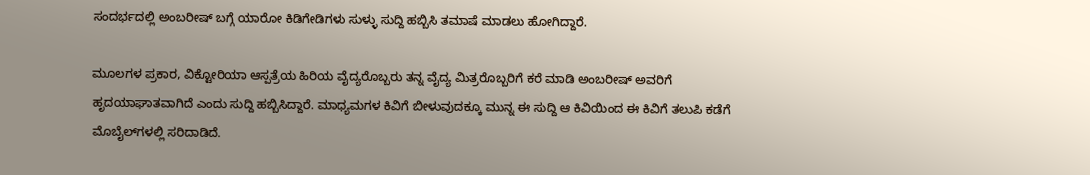ಸಂದರ್ಭದಲ್ಲಿ ಅಂಬರೀಷ್ ಬಗ್ಗೆ ಯಾರೋ ಕಿಡಿಗೇಡಿಗಳು ಸುಳ್ಳು ಸುದ್ದಿ ಹಬ್ಬಿಸಿ ತಮಾಷೆ ಮಾಡಲು ಹೋಗಿದ್ದಾರೆ.

ಮೂಲಗಳ ಪ್ರಕಾರ, ವಿಕ್ಟೋರಿಯಾ ಆಸ್ಪತ್ರೆಯ ಹಿರಿಯ ವೈದ್ಯರೊಬ್ಬರು ತನ್ನ ವೈದ್ಯ ಮಿತ್ರರೊಬ್ಬರಿಗೆ ಕರೆ ಮಾಡಿ ಅಂಬರೀಷ್ ಅವರಿಗೆ ಹೃದಯಾಘಾತವಾಗಿದೆ ಎಂದು ಸುದ್ದಿ ಹಬ್ಬಿಸಿದ್ದಾರೆ. ಮಾಧ್ಯಮಗಳ ಕಿವಿಗೆ ಬೀಳುವುದಕ್ಕೂ ಮುನ್ನ ಈ ಸುದ್ದಿ ಆ ಕಿವಿಯಿಂದ ಈ ಕಿವಿಗೆ ತಲುಪಿ ಕಡೆಗೆ ಮೊಬೈಲ್‌ಗಳಲ್ಲಿ ಸರಿದಾಡಿದೆ.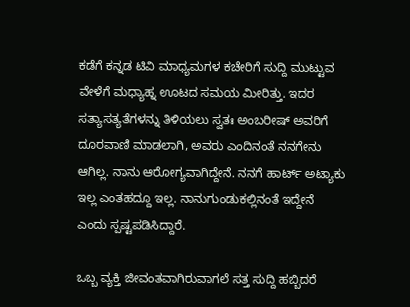ಕಡೆಗೆ ಕನ್ನಡ ಟಿವಿ ಮಾಧ್ಯಮಗಳ ಕಚೇರಿಗೆ ಸುದ್ದಿ ಮುಟ್ಟುವ ವೇಳೆಗೆ ಮಧ್ಯಾಹ್ನ ಊಟದ ಸಮಯ ಮೀರಿತ್ತು. ಇದರ ಸತ್ಯಾಸತ್ಯತೆಗಳನ್ನು ತಿಳಿಯಲು ಸ್ವತಃ ಅಂಬರೀಷ್ ಅವರಿಗೆ ದೂರವಾಣಿ ಮಾಡಲಾಗಿ, ಅವರು ಎಂದಿನಂತೆ ನನಗೇನು ಆಗಿಲ್ಲ. ನಾನು ಆರೋಗ್ಯವಾಗಿದ್ದೇನೆ. ನನಗೆ ಹಾರ್ಟ್ ಅಟ್ಯಾಕು ಇಲ್ಲ ಎಂತಹದ್ದೂ ಇಲ್ಲ. ನಾನುಗುಂಡುಕಲ್ಲಿನಂತೆ ಇದ್ದೇನೆ ಎಂದು ಸ್ಪಷ್ಟಪಡಿಸಿದ್ದಾರೆ.

ಒಬ್ಬ ವ್ಯಕ್ತಿ ಜೀವಂತವಾಗಿರುವಾಗಲೆ ಸತ್ತ ಸುದ್ದಿ ಹಬ್ಬಿದರೆ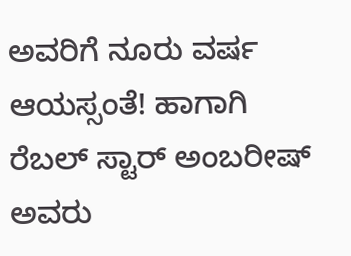ಅವರಿಗೆ ನೂರು ವರ್ಷ ಆಯಸ್ಸಂತೆ! ಹಾಗಾಗಿ ರೆಬಲ್ ಸ್ಟಾರ್ ಅಂಬರೀಷ್ ಅವರು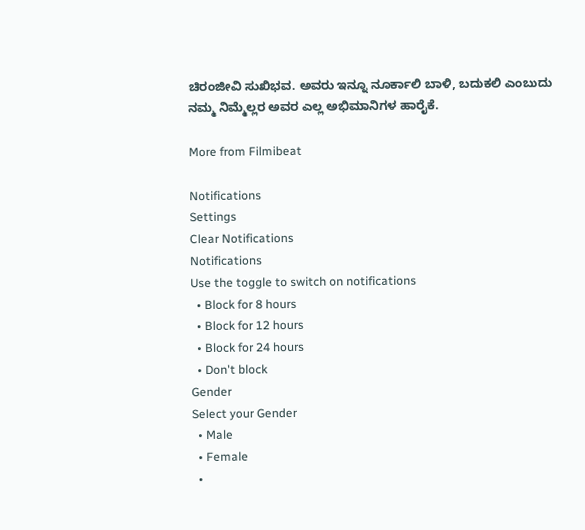ಚಿರಂಜೀವಿ ಸುಖಿಭವ. ಅವರು ಇನ್ನೂ ನೂರ್ಕಾಲಿ ಬಾಳಿ, ಬದುಕಲಿ ಎಂಬುದು ನಮ್ಮ ನಿಮ್ಮೆಲ್ಲರ ಅವರ ಎಲ್ಲ ಅಭಿಮಾನಿಗಳ ಹಾರೈಕೆ.

More from Filmibeat

Notifications
Settings
Clear Notifications
Notifications
Use the toggle to switch on notifications
  • Block for 8 hours
  • Block for 12 hours
  • Block for 24 hours
  • Don't block
Gender
Select your Gender
  • Male
  • Female
  •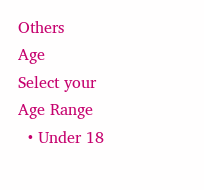Others
Age
Select your Age Range
  • Under 18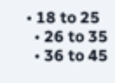• 18 to 25
  • 26 to 35
  • 36 to 45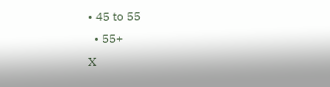• 45 to 55
  • 55+
X